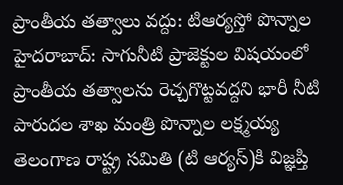ప్రాంతీయ తత్వాలు వద్దు: టిఆర్యస్తో పొన్నాల
హైదరాబాద్: సాగునీటి ప్రాజెక్టుల విషయంలో ప్రాంతీయ తత్వాలను రెచ్చగొట్టవద్దని భారీ నీటి పారుదల శాఖ మంత్రి పొన్నాల లక్ష్మయ్య తెలంగాణ రాష్ట్ర సమితి (టి ఆర్యస్)కి విజ్ఞప్తి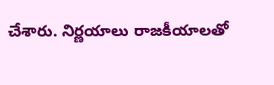చేశారు. నిర్ణయాలు రాజకీయాలతో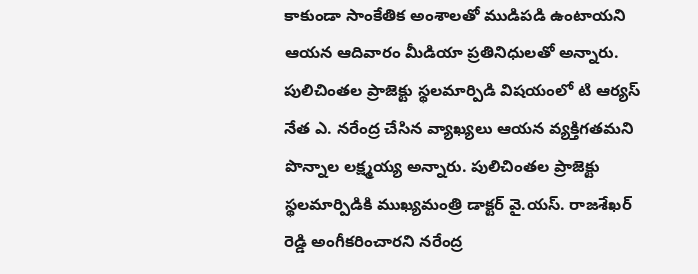కాకుండా సాంకేతిక అంశాలతో ముడిపడి ఉంటాయని ఆయన ఆదివారం మీడియా ప్రతినిధులతో అన్నారు.
పులిచింతల ప్రాజెక్టు స్థలమార్పిడి విషయంలో టి ఆర్యస్ నేత ఎ. నరేంద్ర చేసిన వ్యాఖ్యలు ఆయన వ్యక్తిగతమని పొన్నాల లక్ష్మయ్య అన్నారు. పులిచింతల ప్రాజెక్టు స్థలమార్పిడికి ముఖ్యమంత్రి డాక్టర్ వై.యస్. రాజశేఖర్ రెడ్డి అంగీకరించారని నరేంద్ర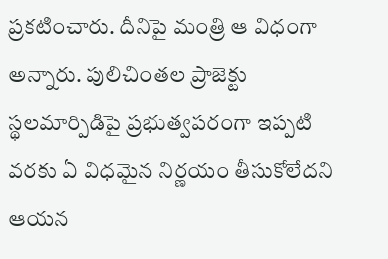ప్రకటించారు. దీనిపై మంత్రి ఆ విధంగా అన్నారు. పులిచింతల ప్రాజెక్టు స్థలమార్పిడిపై ప్రభుత్వపరంగా ఇప్పటి వరకు ఏ విధమైన నిర్ణయం తీసుకోలేదని ఆయన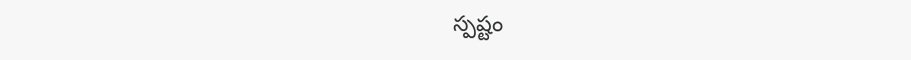స్పష్టం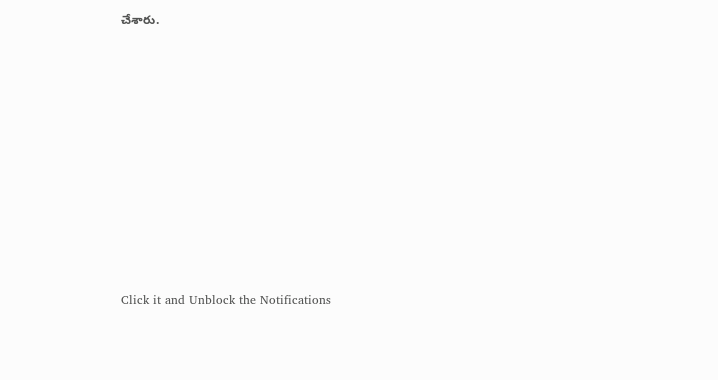చేశారు.












Click it and Unblock the Notifications